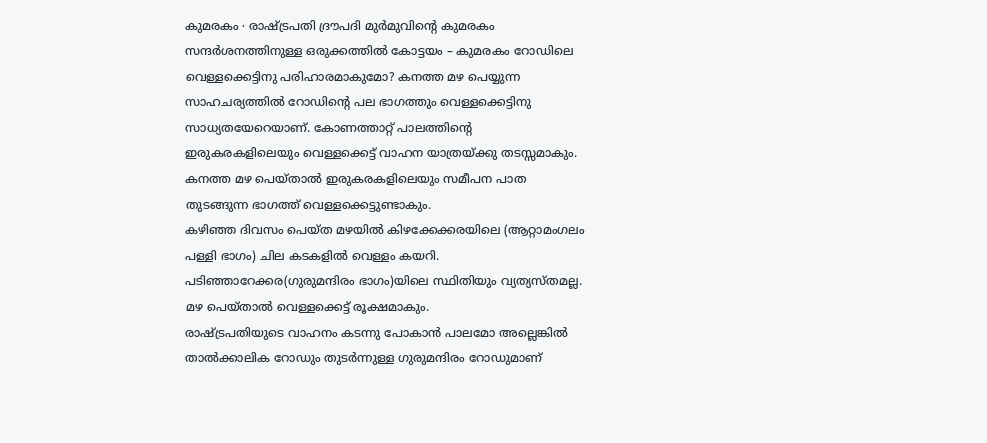കുമരകം ∙ രാഷ്ട്രപതി ദ്രൗപദി മുർമുവിന്റെ കുമരകം സന്ദർശനത്തിനുള്ള ഒരുക്കത്തിൽ കോട്ടയം – കുമരകം റോഡിലെ വെള്ളക്കെട്ടിനു പരിഹാരമാകുമോ? കനത്ത മഴ പെയ്യുന്ന സാഹചര്യത്തിൽ റോഡിന്റെ പല ഭാഗത്തും വെള്ളക്കെട്ടിനു സാധ്യതയേറെയാണ്. കോണത്താറ്റ് പാലത്തിന്റെ ഇരുകരകളിലെയും വെള്ളക്കെട്ട് വാഹന യാത്രയ്ക്കു തടസ്സമാകും. കനത്ത മഴ പെയ്താൽ ഇരുകരകളിലെയും സമീപന പാത തുടങ്ങുന്ന ഭാഗത്ത് വെള്ളക്കെട്ടുണ്ടാകും.
കഴിഞ്ഞ ദിവസം പെയ്ത മഴയിൽ കിഴക്കേക്കരയിലെ (ആറ്റാമംഗലം പള്ളി ഭാഗം) ചില കടകളിൽ വെള്ളം കയറി. പടിഞ്ഞാറേക്കര(ഗുരുമന്ദിരം ഭാഗം)യിലെ സ്ഥിതിയും വ്യത്യസ്തമല്ല.
മഴ പെയ്താൽ വെള്ളക്കെട്ട് രൂക്ഷമാകും.
രാഷ്ട്രപതിയുടെ വാഹനം കടന്നു പോകാൻ പാലമോ അല്ലെങ്കിൽ താൽക്കാലിക റോഡും തുടർന്നുള്ള ഗുരുമന്ദിരം റോഡുമാണ്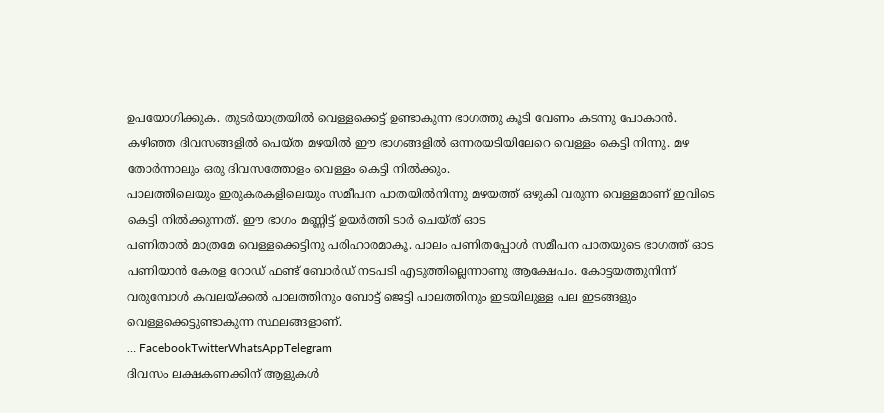ഉപയോഗിക്കുക. തുടർയാത്രയിൽ വെള്ളക്കെട്ട് ഉണ്ടാകുന്ന ഭാഗത്തു കൂടി വേണം കടന്നു പോകാൻ.
കഴിഞ്ഞ ദിവസങ്ങളിൽ പെയ്ത മഴയിൽ ഈ ഭാഗങ്ങളിൽ ഒന്നരയടിയിലേറെ വെള്ളം കെട്ടി നിന്നു. മഴ തോർന്നാലും ഒരു ദിവസത്തോളം വെള്ളം കെട്ടി നിൽക്കും.
പാലത്തിലെയും ഇരുകരകളിലെയും സമീപന പാതയിൽനിന്നു മഴയത്ത് ഒഴുകി വരുന്ന വെള്ളമാണ് ഇവിടെ കെട്ടി നിൽക്കുന്നത്. ഈ ഭാഗം മണ്ണിട്ട് ഉയർത്തി ടാർ ചെയ്ത് ഓട
പണിതാൽ മാത്രമേ വെള്ളക്കെട്ടിനു പരിഹാരമാകൂ. പാലം പണിതപ്പോൾ സമീപന പാതയുടെ ഭാഗത്ത് ഓട
പണിയാൻ കേരള റോഡ് ഫണ്ട് ബോർഡ് നടപടി എടുത്തില്ലെന്നാണു ആക്ഷേപം. കോട്ടയത്തുനിന്ന് വരുമ്പോൾ കവലയ്ക്കൽ പാലത്തിനും ബോട്ട് ജെട്ടി പാലത്തിനും ഇടയിലുള്ള പല ഇടങ്ങളും വെള്ളക്കെട്ടുണ്ടാകുന്ന സ്ഥലങ്ങളാണ്.
… FacebookTwitterWhatsAppTelegram
ദിവസം ലക്ഷകണക്കിന് ആളുകൾ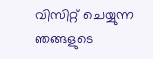വിസിറ്റ് ചെയ്യുന്ന ഞങ്ങളുടെ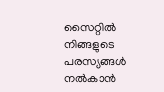സൈറ്റിൽ നിങ്ങളുടെ പരസ്യങ്ങൾ നൽകാൻ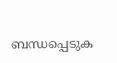ബന്ധപ്പെടുക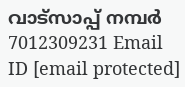വാട്സാപ്പ് നമ്പർ 7012309231 Email ID [email protected]